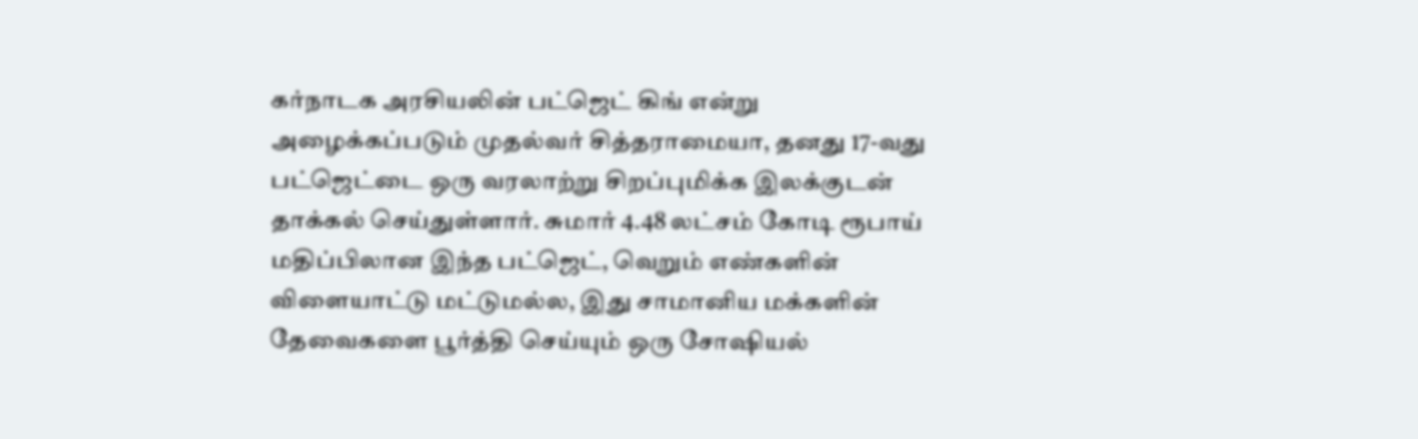கர்நாடக அரசியலின் பட்ஜெட் கிங் என்று அழைக்கப்படும் முதல்வர் சித்தராமையா, தனது 17-வது பட்ஜெட்டை ஒரு வரலாற்று சிறப்புமிக்க இலக்குடன் தாக்கல் செய்துள்ளார். சுமார் 4.48 லட்சம் கோடி ரூபாய் மதிப்பிலான இந்த பட்ஜெட், வெறும் எண்களின் விளையாட்டு மட்டுமல்ல, இது சாமானிய மக்களின் தேவைகளை பூர்த்தி செய்யும் ஒரு சோஷியல்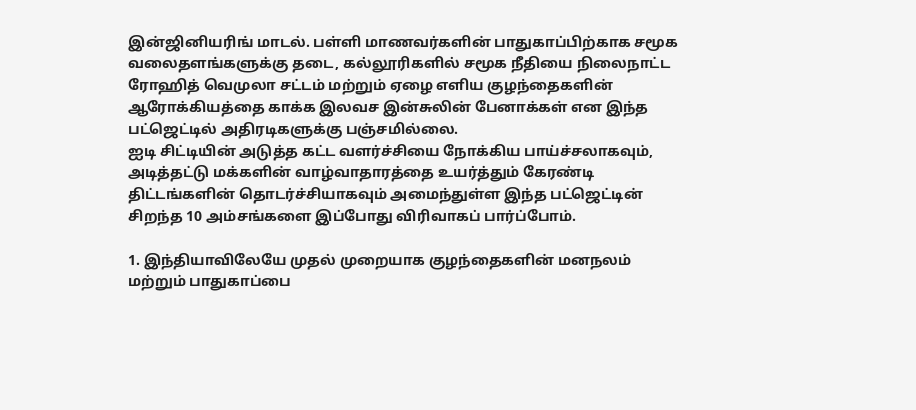இன்ஜினியரிங் மாடல். பள்ளி மாணவர்களின் பாதுகாப்பிற்காக சமூக வலைதளங்களுக்கு தடை, கல்லூரிகளில் சமூக நீதியை நிலைநாட்ட ரோஹித் வெமுலா சட்டம் மற்றும் ஏழை எளிய குழந்தைகளின் ஆரோக்கியத்தை காக்க இலவச இன்சுலின் பேனாக்கள் என இந்த பட்ஜெட்டில் அதிரடிகளுக்கு பஞ்சமில்லை.
ஐடி சிட்டியின் அடுத்த கட்ட வளர்ச்சியை நோக்கிய பாய்ச்சலாகவும், அடித்தட்டு மக்களின் வாழ்வாதாரத்தை உயர்த்தும் கேரண்டி திட்டங்களின் தொடர்ச்சியாகவும் அமைந்துள்ள இந்த பட்ஜெட்டின் சிறந்த 10 அம்சங்களை இப்போது விரிவாகப் பார்ப்போம்.

1. இந்தியாவிலேயே முதல் முறையாக குழந்தைகளின் மனநலம் மற்றும் பாதுகாப்பை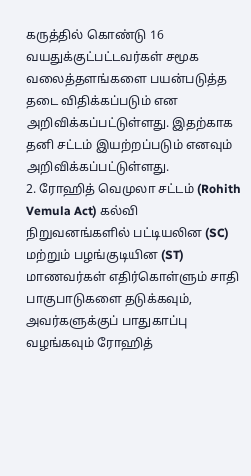கருத்தில் கொண்டு 16 வயதுக்குட்பட்டவர்கள் சமூக வலைத்தளங்களை பயன்படுத்த தடை விதிக்கப்படும் என அறிவிக்கப்பட்டுள்ளது. இதற்காக தனி சட்டம் இயற்றப்படும் எனவும் அறிவிக்கப்பட்டுள்ளது.
2. ரோஹித் வெமுலா சட்டம் (Rohith Vemula Act) கல்வி நிறுவனங்களில் பட்டியலின (SC) மற்றும் பழங்குடியின (ST) மாணவர்கள் எதிர்கொள்ளும் சாதி பாகுபாடுகளை தடுக்கவும், அவர்களுக்குப் பாதுகாப்பு வழங்கவும் ரோஹித்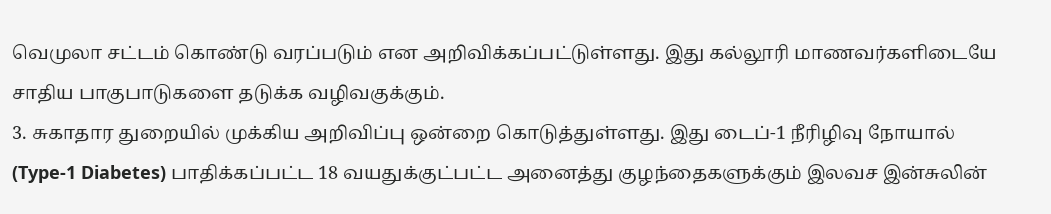வெமுலா சட்டம் கொண்டு வரப்படும் என அறிவிக்கப்பட்டுள்ளது. இது கல்லூரி மாணவர்களிடையே சாதிய பாகுபாடுகளை தடுக்க வழிவகுக்கும்.
3. சுகாதார துறையில் முக்கிய அறிவிப்பு ஒன்றை கொடுத்துள்ளது. இது டைப்-1 நீரிழிவு நோயால் (Type-1 Diabetes) பாதிக்கப்பட்ட 18 வயதுக்குட்பட்ட அனைத்து குழந்தைகளுக்கும் இலவச இன்சுலின்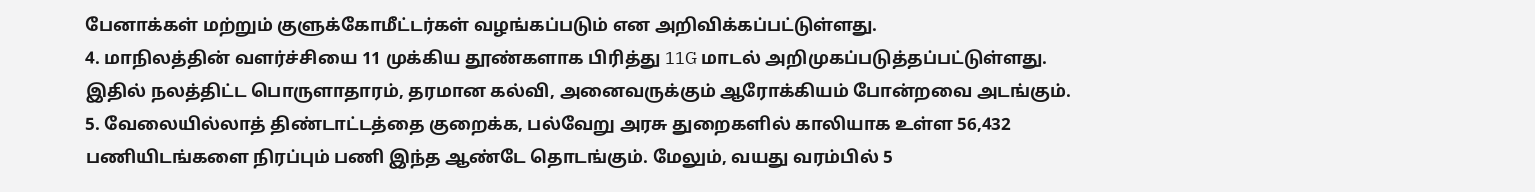பேனாக்கள் மற்றும் குளுக்கோமீட்டர்கள் வழங்கப்படும் என அறிவிக்கப்பட்டுள்ளது.
4. மாநிலத்தின் வளர்ச்சியை 11 முக்கிய தூண்களாக பிரித்து 11G மாடல் அறிமுகப்படுத்தப்பட்டுள்ளது. இதில் நலத்திட்ட பொருளாதாரம், தரமான கல்வி, அனைவருக்கும் ஆரோக்கியம் போன்றவை அடங்கும்.
5. வேலையில்லாத் திண்டாட்டத்தை குறைக்க, பல்வேறு அரசு துறைகளில் காலியாக உள்ள 56,432 பணியிடங்களை நிரப்பும் பணி இந்த ஆண்டே தொடங்கும். மேலும், வயது வரம்பில் 5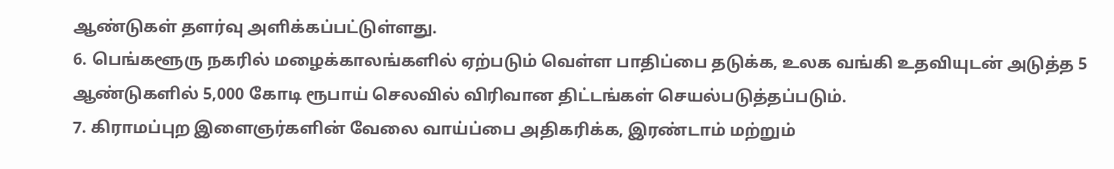ஆண்டுகள் தளர்வு அளிக்கப்பட்டுள்ளது.
6. பெங்களூரு நகரில் மழைக்காலங்களில் ஏற்படும் வெள்ள பாதிப்பை தடுக்க, உலக வங்கி உதவியுடன் அடுத்த 5 ஆண்டுகளில் 5,000 கோடி ரூபாய் செலவில் விரிவான திட்டங்கள் செயல்படுத்தப்படும்.
7. கிராமப்புற இளைஞர்களின் வேலை வாய்ப்பை அதிகரிக்க, இரண்டாம் மற்றும்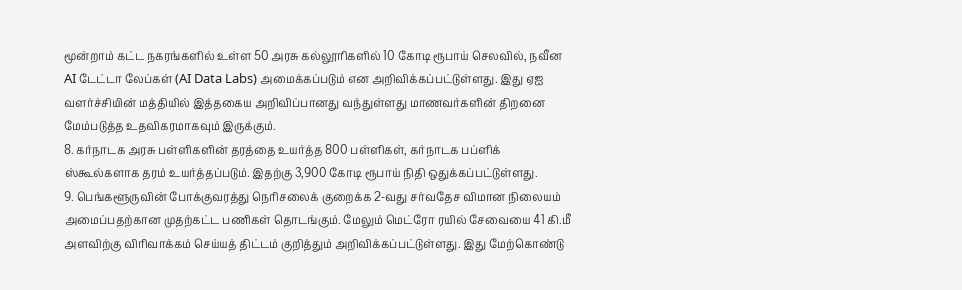மூன்றாம் கட்ட நகரங்களில் உள்ள 50 அரசு கல்லூரிகளில் 10 கோடி ரூபாய் செலவில், நவீன AI டேட்டா லேப்கள் (AI Data Labs) அமைக்கப்படும் என அறிவிக்கப்பட்டுள்ளது. இது ஏஐ வளர்ச்சியின் மத்தியில் இத்தகைய அறிவிப்பானது வந்துள்ளது மாணவர்களின் திறனை மேம்படுத்த உதவிகரமாகவும் இருக்கும்.
8. கர்நாடக அரசு பள்ளிகளின் தரத்தை உயர்த்த 800 பள்ளிகள், கர்நாடக பப்ளிக் ஸ்கூல்களாக தரம் உயர்த்தப்படும். இதற்கு 3,900 கோடி ரூபாய் நிதி ஒதுக்கப்பட்டுள்ளது.
9. பெங்களூருவின் போக்குவரத்து நெரிசலைக் குறைக்க 2-வது சர்வதேச விமான நிலையம் அமைப்பதற்கான முதற்கட்ட பணிகள் தொடங்கும். மேலும் மெட்ரோ ரயில் சேவையை 41 கி.மீ அளவிற்கு விரிவாக்கம் செய்யத் திட்டம் குறித்தும் அறிவிக்கப்பட்டுள்ளது. இது மேற்கொண்டு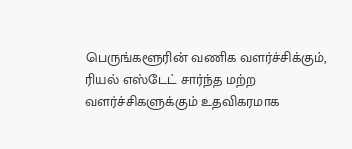பெருங்களூரின் வணிக வளர்ச்சிக்கும், ரியல் எஸ்டேட் சார்ந்த மற்ற வளர்ச்சிகளுக்கும் உதவிகரமாக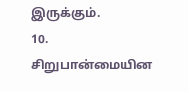இருக்கும்.
10. சிறுபான்மையின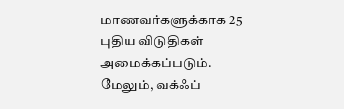மாணவர்களுக்காக 25 புதிய விடுதிகள் அமைக்கப்படும். மேலும், வக்ஃப்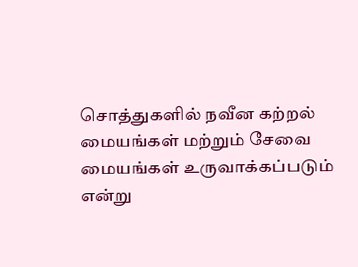சொத்துகளில் நவீன கற்றல் மையங்கள் மற்றும் சேவை மையங்கள் உருவாக்கப்படும் என்று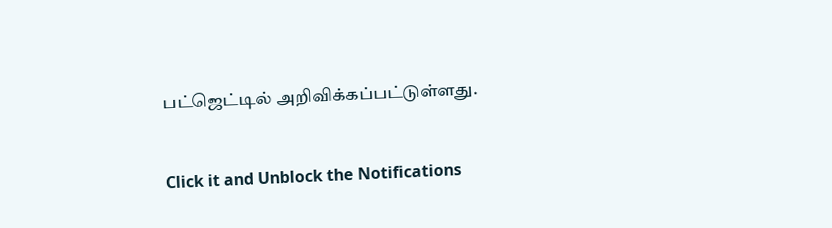பட்ஜெட்டில் அறிவிக்கப்பட்டுள்ளது.


Click it and Unblock the Notifications